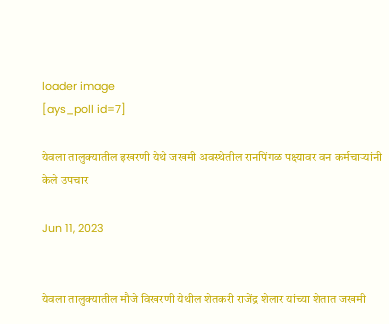loader image
[ays_poll id=7]

येवला तालुक्यातील इखरणी येथे जखमी अवस्थेतील रानपिंगळ पक्ष्यावर वन कर्मचाऱ्यांनी केले उपचार

Jun 11, 2023


येवला तालुक्यातील मौजे विखरणी येथील शेतकरी राजेंद्र शेलार यांच्या शेतात जखमी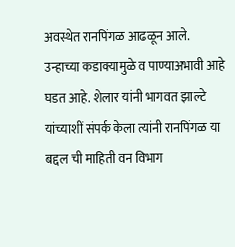अवस्थेत रानपिंगळ आढळून आले. उन्हाच्या कडाक्यामुळे व पाण्याअभावी आहे घडत आहे. शेलार यांनी भागवत झाल्टे यांच्याशीं संपर्क केला त्यांनी रानपिंगळ या बद्दल ची माहिती वन विभाग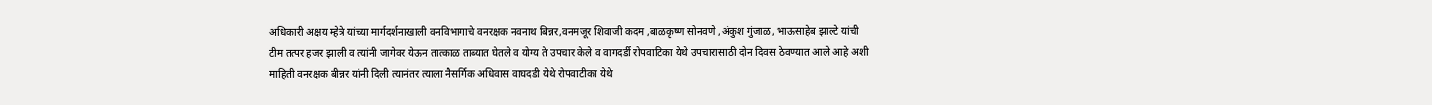अधिकारी अक्षय म्हेत्रे यांच्या मार्गदर्शनाखाली वनविभागाचे वनरक्षक नवनाथ बिन्नर,वनमजूर शिवाजी कदम ,बाळकृष्ण सोनवणे ,अंकुश गुंजाळ, भाऊसाहेब झाल्टे यांची टीम तत्पर हजर झाली व त्यांनी जागेवर येऊन तात्काळ ताब्यात घेतले व योग्य ते उपचार केले व वागदर्डी रोपवाटिका येथे उपचारासाठी दोन दिवस ठेवण्यात आले आहे अशी माहिती वनरक्षक बीन्नर यांनी दिली त्यानंतर त्याला नैसर्गिक अधिवास वाघदडी येथे रोपवाटीका येथे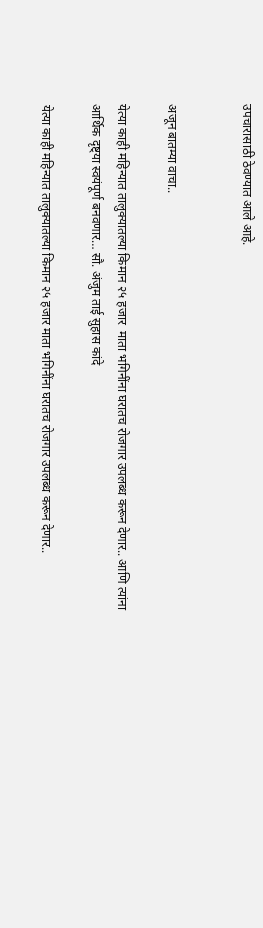उपचारासाठी ठेवण्यात आले आहे.


अजून बातम्या वाचा..

येत्या काही महिन्यात तालुक्यातल्या किमान २५ हजार  माता भगिनींना घरातच रोजगार उपलब्ध करून देणार.. आणि त्यांना आर्थिक दृष्ट्या स्वयंपूर्ण बनवणार… सौ. अंजुम ताई सुहास कांदे

येत्या काही महिन्यात तालुक्यातल्या किमान २५ हजार माता भगिनींना घरातच रोजगार उपलब्ध करून देणार..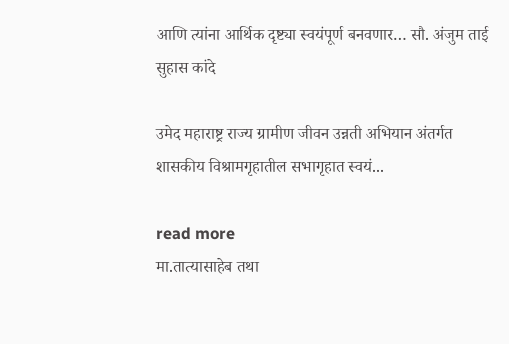आणि त्यांना आर्थिक दृष्ट्या स्वयंपूर्ण बनवणार… सौ. अंजुम ताई सुहास कांदे

उमेद महाराष्ट्र राज्य ग्रामीण जीवन उन्नती अभियान अंतर्गत शासकीय विश्रामगृहातील सभागृहात स्वयं...

read more
मा.तात्यासाहेब तथा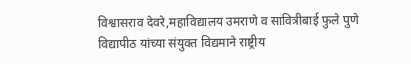विश्वासराव देवरे,महाविद्यालय उमराणे व सावित्रीबाई फुले पुणे विद्यापीठ यांच्या संयुक्त विद्यमाने राष्ट्रीय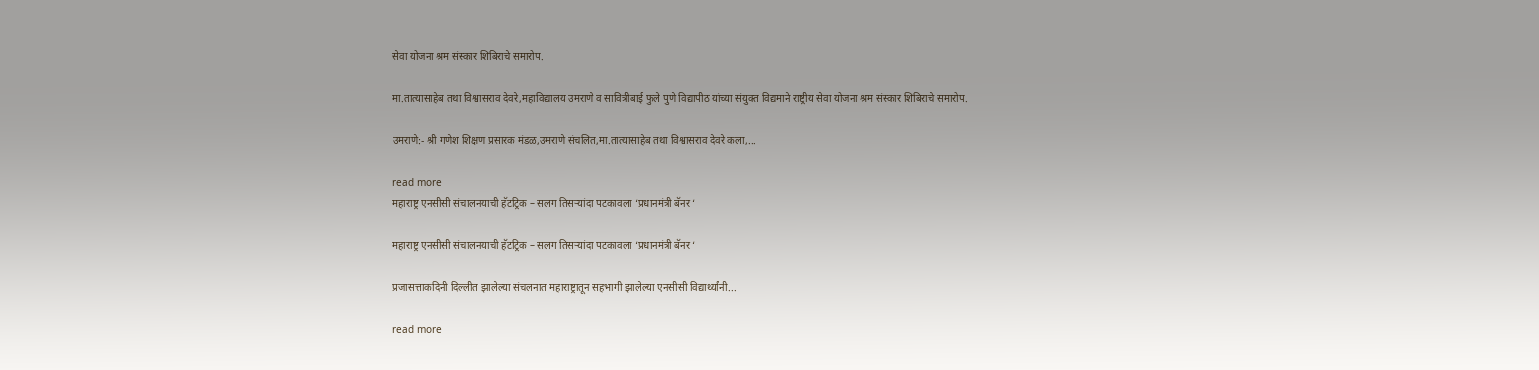सेवा योजना श्रम संस्कार शिबिराचे समारोप.

मा.तात्यासाहेब तथा विश्वासराव देवरे,महाविद्यालय उमराणे व सावित्रीबाई फुले पुणे विद्यापीठ यांच्या संयुक्त विद्यमाने राष्ट्रीय सेवा योजना श्रम संस्कार शिबिराचे समारोप.

उमराणे:- श्री गणेश शिक्षण प्रसारक मंडळ,उमराणे संचलित,मा.तात्यासाहेब तथा विश्वासराव देवरे कला,...

read more
महाराष्ट्र एनसीसी संचालनयाची हॅटट्रिक – सलग तिसऱ्यांदा पटकावला ‘प्रधानमंत्री बॅनर ‘

महाराष्ट्र एनसीसी संचालनयाची हॅटट्रिक – सलग तिसऱ्यांदा पटकावला ‘प्रधानमंत्री बॅनर ‘

प्रजासत्ताकदिनी दिल्लीत झालेल्या संचलनात महाराष्ट्रातून सहभागी झालेल्या एनसीसी विद्यार्थ्यांनी...

read more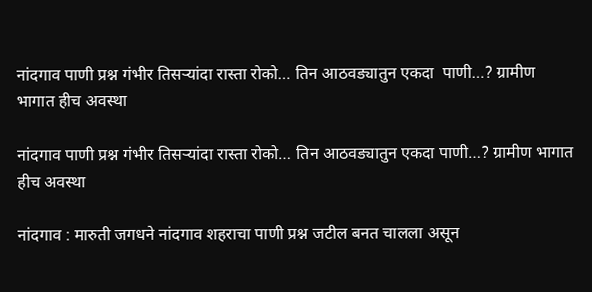नांदगाव पाणी प्रश्न गंभीर तिसऱ्यांदा रास्ता रोको… तिन आठवड्यातुन एकदा  पाणी…? ग्रामीण भागात हीच अवस्था

नांदगाव पाणी प्रश्न गंभीर तिसऱ्यांदा रास्ता रोको… तिन आठवड्यातुन एकदा पाणी…? ग्रामीण भागात हीच अवस्था

नांदगाव : मारुती जगधने नांदगाव शहराचा पाणी प्रश्न जटील बनत चालला असून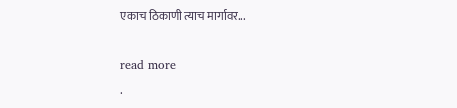एकाच ठिकाणी त्याच मार्गावर...

read more
.